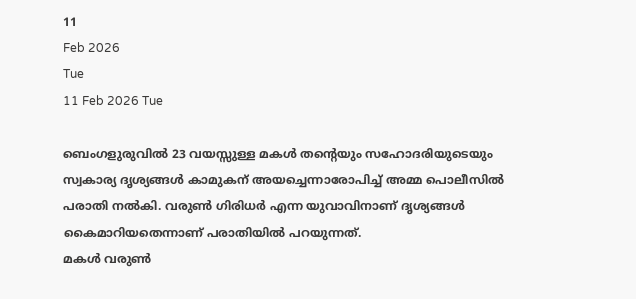11
Feb 2026
Tue
11 Feb 2026 Tue

ബെംഗളുരുവില്‍ 23 വയസ്സുള്ള മകള്‍ തന്റെയും സഹോദരിയുടെയും സ്വകാര്യ ദൃശ്യങ്ങള്‍ കാമുകന് അയച്ചെന്നാരോപിച്ച് അമ്മ പൊലീസില്‍ പരാതി നല്‍കി. വരുണ്‍ ഗിരിധര്‍ എന്ന യുവാവിനാണ് ദൃശ്യങ്ങള്‍ കൈമാറിയതെന്നാണ് പരാതിയില്‍ പറയുന്നത്.
മകള്‍ വരുണ്‍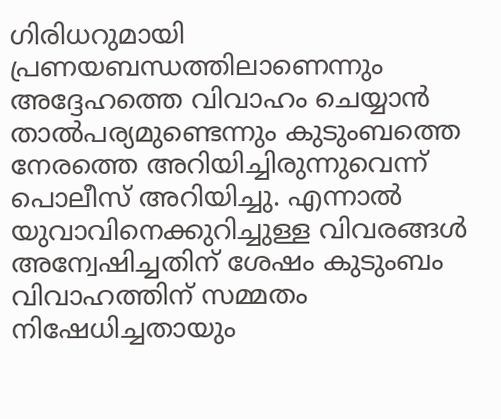ഗിരിധറുമായി പ്രണയബന്ധത്തിലാണെന്നും അദ്ദേഹത്തെ വിവാഹം ചെയ്യാന്‍ താല്‍പര്യമുണ്ടെന്നും കുടുംബത്തെ നേരത്തെ അറിയിച്ചിരുന്നുവെന്ന് പൊലീസ് അറിയിച്ചു. എന്നാല്‍ യുവാവിനെക്കുറിച്ചുള്ള വിവരങ്ങള്‍ അന്വേഷിച്ചതിന് ശേഷം കുടുംബം വിവാഹത്തിന് സമ്മതം നിഷേധിച്ചതായും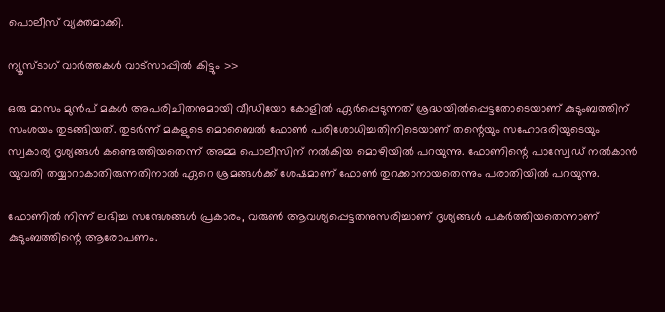പൊലീസ് വ്യക്തമാക്കി.

ന്യൂസ്ടാഗ് വാര്‍ത്തകള്‍ വാട്‌സാപ്പില്‍ കിട്ടും >>

ഒരു മാസം മുന്‍പ് മകള്‍ അപരിചിതനുമായി വീഡിയോ കോളില്‍ ഏര്‍പ്പെടുന്നത് ശ്രദ്ധയില്‍പ്പെട്ടതോടെയാണ് കുടുംബത്തിന് സംശയം തുടങ്ങിയത്. തുടര്‍ന്ന് മകളുടെ മൊബൈല്‍ ഫോണ്‍ പരിശോധിച്ചതിനിടെയാണ് തന്റെയും സഹോദരിയുടെയും സ്വകാര്യ ദൃശ്യങ്ങള്‍ കണ്ടെത്തിയതെന്ന് അമ്മ പൊലീസിന് നല്‍കിയ മൊഴിയില്‍ പറയുന്നു. ഫോണിന്റെ പാസ്വേഡ് നല്‍കാന്‍ യുവതി തയ്യാറാകാതിരുന്നതിനാല്‍ ഏറെ ശ്രമങ്ങള്‍ക്ക് ശേഷമാണ് ഫോണ്‍ തുറക്കാനായതെന്നും പരാതിയില്‍ പറയുന്നു.

ഫോണില്‍ നിന്ന് ലഭിച്ച സന്ദേശങ്ങള്‍ പ്രകാരം, വരുണ്‍ ആവശ്യപ്പെട്ടതനുസരിച്ചാണ് ദൃശ്യങ്ങള്‍ പകര്‍ത്തിയതെന്നാണ് കുടുംബത്തിന്റെ ആരോപണം.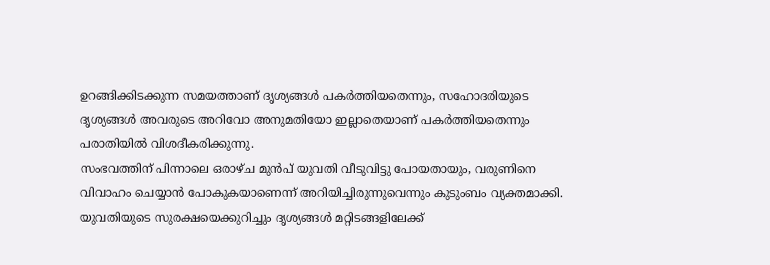ഉറങ്ങിക്കിടക്കുന്ന സമയത്താണ് ദൃശ്യങ്ങള്‍ പകര്‍ത്തിയതെന്നും, സഹോദരിയുടെ ദൃശ്യങ്ങള്‍ അവരുടെ അറിവോ അനുമതിയോ ഇല്ലാതെയാണ് പകര്‍ത്തിയതെന്നും പരാതിയില്‍ വിശദീകരിക്കുന്നു.
സംഭവത്തിന് പിന്നാലെ ഒരാഴ്ച മുന്‍പ് യുവതി വീടുവിട്ടു പോയതായും, വരുണിനെ വിവാഹം ചെയ്യാന്‍ പോകുകയാണെന്ന് അറിയിച്ചിരുന്നുവെന്നും കുടുംബം വ്യക്തമാക്കി. യുവതിയുടെ സുരക്ഷയെക്കുറിച്ചും ദൃശ്യങ്ങള്‍ മറ്റിടങ്ങളിലേക്ക്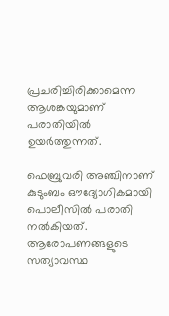പ്രചരിച്ചിരിക്കാമെന്ന ആശങ്കയുമാണ് പരാതിയില്‍ ഉയര്‍ത്തുന്നത്.

ഫെബ്രുവരി അഞ്ചിനാണ് കുടുംബം ഔദ്യോഗികമായി പൊലീസില്‍ പരാതി നല്‍കിയത്. ആരോപണങ്ങളുടെ സത്യാവസ്ഥ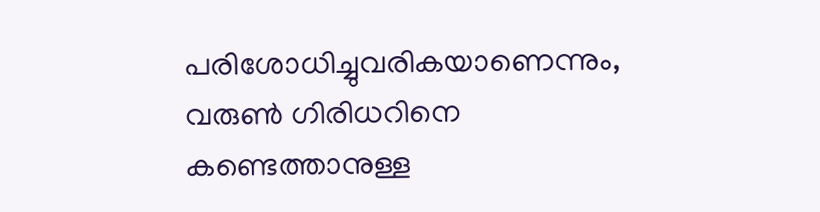പരിശോധിച്ചുവരികയാണെന്നും, വരുണ്‍ ഗിരിധറിനെ കണ്ടെത്താനുള്ള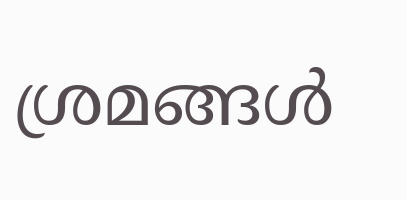ശ്രമങ്ങള്‍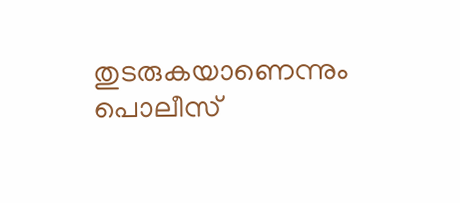തുടരുകയാണെന്നും പൊലീസ്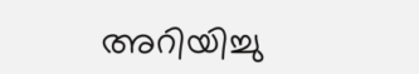അറിയിച്ചു